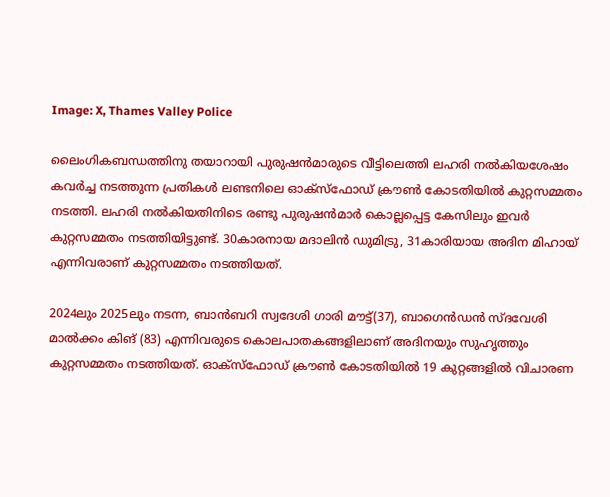Image: X, Thames Valley Police

ലൈംഗികബന്ധത്തിനു തയാറായി പുരുഷന്‍മാരുടെ വീട്ടിലെത്തി ലഹരി നല്‍കിയശേഷം കവര്‍ച്ച നടത്തുന്ന പ്രതികള്‍ ലണ്ടനിലെ ഓക്സ്ഫോഡ് ക്രൗണ്‍ കോടതിയില്‍ കുറ്റസമ്മതം നടത്തി. ലഹരി നല്‍കിയതിനിടെ രണ്ടു പുരുഷന്‍മാര്‍ കൊല്ലപ്പെട്ട കേസിലും ഇവര്‍ കുറ്റസമ്മതം നടത്തിയിട്ടുണ്ട്. 30കാരനായ മദാലിന്‍ ഡുമിട്രു, 31കാരിയായ അദിന മിഹായ് എന്നിവരാണ് കുറ്റസമ്മതം നടത്തിയത്.

2024ലും 2025ലും നടന്ന, ബാന്‍ബറി സ്വദേശി ഗാരി മൗട്ട്(37), ബാഗെന്‍ഡന്‍ സ്ദവേശി മാല്‍ക്കം കിങ് (83) എന്നിവരുടെ കൊലപാതകങ്ങളിലാണ് അദിനയും സുഹൃത്തും കുറ്റസമ്മതം നടത്തിയത്. ഓക്സ്ഫോഡ് ക്രൗണ്‍ കോടതിയില്‍ 19 കുറ്റങ്ങളില്‍ വിചാരണ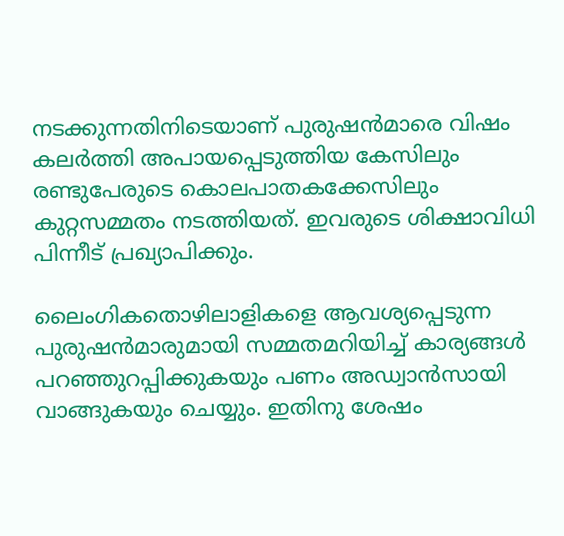നടക്കുന്നതിനിടെയാണ് പുരുഷന്‍മാരെ വിഷം കലര്‍ത്തി അപായപ്പെടുത്തിയ കേസിലും രണ്ടുപേരുടെ കൊലപാതകക്കേസിലും കുറ്റസമ്മതം നടത്തിയത്. ഇവരുടെ ശിക്ഷാവിധി പിന്നീട് പ്രഖ്യാപിക്കും.

ലൈംഗികതൊഴിലാളികളെ ആവശ്യപ്പെടുന്ന പുരുഷന്‍മാരുമായി സമ്മതമറിയിച്ച് കാര്യങ്ങള്‍ പറഞ്ഞുറപ്പിക്കുകയും പണം അഡ്വാന്‍സായി വാങ്ങുകയും ചെയ്യും. ഇതിനു ശേഷം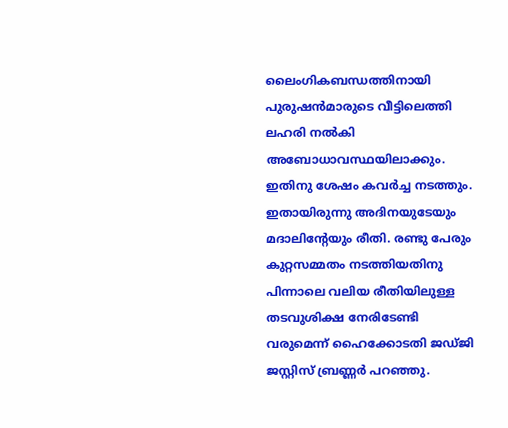ലൈംഗികബന്ധത്തിനായി പുരുഷന്‍മാരുടെ വീട്ടിലെത്തി ലഹരി നല്‍കി അബോധാവസ്ഥയിലാക്കും. ഇതിനു ശേഷം കവര്‍ച്ച നടത്തും. ഇതായിരുന്നു അദിനയുടേയും മദാലിന്റേയും രീതി. രണ്ടു പേരും കുറ്റസമ്മതം നടത്തിയതിനു പിന്നാലെ വലിയ രീതിയിലുള്ള തടവുശിക്ഷ നേരിടേണ്ടി വരുമെന്ന് ഹൈക്കോടതി ജഡ്ജി ജസ്റ്റിസ് ബ്രണ്ണര്‍ പറഞ്ഞു.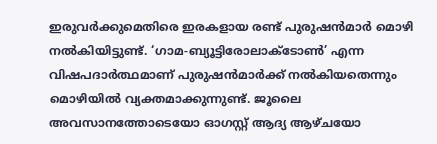ഇരുവര്‍ക്കുമെതിരെ ഇരകളായ രണ്ട് പുരുഷന്‍മാര്‍ മൊഴി നല്‍കിയിട്ടുണ്ട്. ‘ഗാമ-ബ്യൂട്ടിരോലാക്ടോൺ’ എന്ന വിഷപദാര്‍ത്ഥമാണ് പുരുഷന്‍മാര്‍ക്ക് നല്‍കിയതെന്നും മൊഴിയില്‍ വ്യക്തമാക്കുന്നുണ്ട്. ജൂലൈ അവസാനത്തോടെയോ ഓഗസ്റ്റ് ആദ്യ ആഴ്ചയോ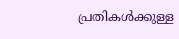പ്രതികള്‍ക്കുള്ള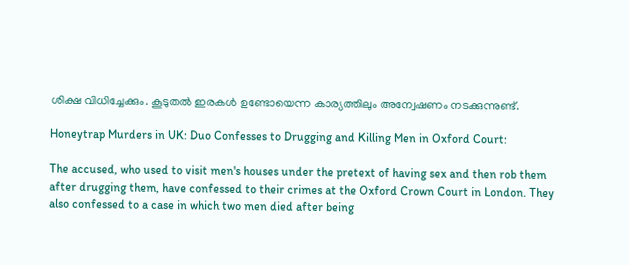ശിക്ഷ വിധിച്ചേക്കും. കൂടുതല്‍ ഇരകള്‍ ഉണ്ടോയെന്ന കാര്യത്തിലും അന്വേഷണം നടക്കുന്നുണ്ട്.

Honeytrap Murders in UK: Duo Confesses to Drugging and Killing Men in Oxford Court:

The accused, who used to visit men's houses under the pretext of having sex and then rob them after drugging them, have confessed to their crimes at the Oxford Crown Court in London. They also confessed to a case in which two men died after being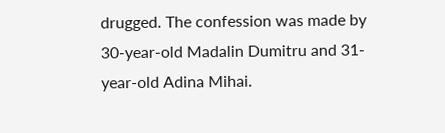drugged. The confession was made by 30-year-old Madalin Dumitru and 31-year-old Adina Mihai.